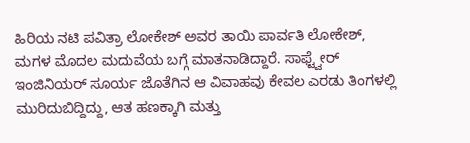ಹಿರಿಯ ನಟಿ ಪವಿತ್ರಾ ಲೋಕೇಶ್ ಅವರ ತಾಯಿ ಪಾರ್ವತಿ ಲೋಕೇಶ್, ಮಗಳ ಮೊದಲ ಮದುವೆಯ ಬಗ್ಗೆ ಮಾತನಾಡಿದ್ದಾರೆ. ಸಾಫ್ಟ್ವೇರ್ ಇಂಜಿನಿಯರ್ ಸೂರ್ಯ ಜೊತೆಗಿನ ಆ ವಿವಾಹವು ಕೇವಲ ಎರಡು ತಿಂಗಳಲ್ಲಿ ಮುರಿದುಬಿದ್ದಿದ್ದು, ಆತ ಹಣಕ್ಕಾಗಿ ಮತ್ತು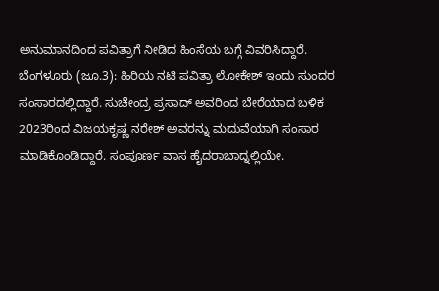ಅನುಮಾನದಿಂದ ಪವಿತ್ರಾಗೆ ನೀಡಿದ ಹಿಂಸೆಯ ಬಗ್ಗೆ ವಿವರಿಸಿದ್ದಾರೆ.
ಬೆಂಗಳೂರು (ಜೂ.3): ಹಿರಿಯ ನಟಿ ಪವಿತ್ರಾ ಲೋಕೇಶ್ ಇಂದು ಸುಂದರ ಸಂಸಾರದಲ್ಲಿದ್ದಾರೆ. ಸುಚೇಂದ್ರ ಪ್ರಸಾದ್ ಅವರಿಂದ ಬೇರೆಯಾದ ಬಳಿಕ 2023ರಿಂದ ವಿಜಯಕೃಷ್ಣ ನರೇಶ್ ಅವರನ್ನು ಮದುವೆಯಾಗಿ ಸಂಸಾರ ಮಾಡಿಕೊಂಡಿದ್ದಾರೆ. ಸಂಪೂರ್ಣ ವಾಸ ಹೈದರಾಬಾದ್ನಲ್ಲಿಯೇ.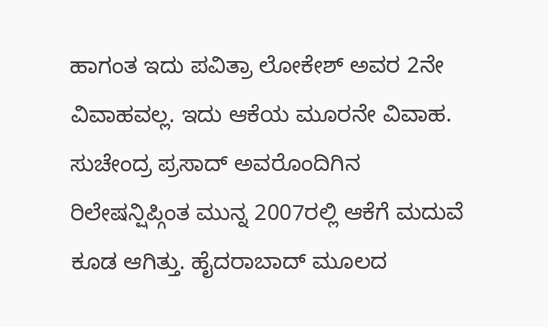ಹಾಗಂತ ಇದು ಪವಿತ್ರಾ ಲೋಕೇಶ್ ಅವರ 2ನೇ ವಿವಾಹವಲ್ಲ. ಇದು ಆಕೆಯ ಮೂರನೇ ವಿವಾಹ. ಸುಚೇಂದ್ರ ಪ್ರಸಾದ್ ಅವರೊಂದಿಗಿನ ರಿಲೇಷನ್ಷಿಪ್ಗಿಂತ ಮುನ್ನ 2007ರಲ್ಲಿ ಆಕೆಗೆ ಮದುವೆ ಕೂಡ ಆಗಿತ್ತು. ಹೈದರಾಬಾದ್ ಮೂಲದ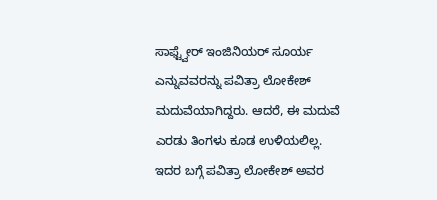ಸಾಫ್ಟ್ವೇರ್ ಇಂಜಿನಿಯರ್ ಸೂರ್ಯ ಎನ್ನುವವರನ್ನು ಪವಿತ್ರಾ ಲೋಕೇಶ್ ಮದುವೆಯಾಗಿದ್ದರು. ಆದರೆ, ಈ ಮದುವೆ ಎರಡು ತಿಂಗಳು ಕೂಡ ಉಳಿಯಲಿಲ್ಲ.
ಇದರ ಬಗ್ಗೆ ಪವಿತ್ರಾ ಲೋಕೇಶ್ ಅವರ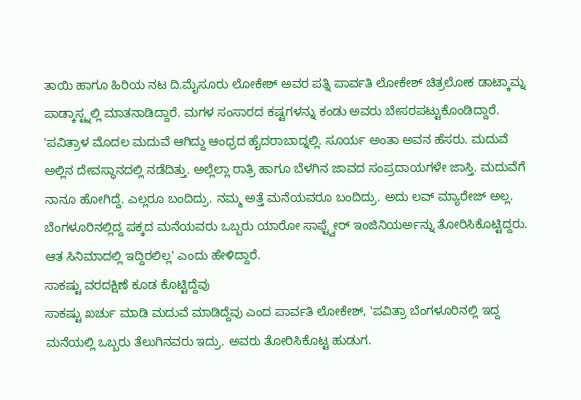ತಾಯಿ ಹಾಗೂ ಹಿರಿಯ ನಟ ದಿ.ಮೈಸೂರು ಲೋಕೇಶ್ ಅವರ ಪತ್ನಿ ಪಾರ್ವತಿ ಲೋಕೇಶ್ ಚಿತ್ರಲೋಕ ಡಾಟ್ಕಾಮ್ನ ಪಾಡ್ಕಾಸ್ಟ್ನಲ್ಲಿ ಮಾತನಾಡಿದ್ದಾರೆ. ಮಗಳ ಸಂಸಾರದ ಕಷ್ಟಗಳನ್ನು ಕಂಡು ಅವರು ಬೇಸರಪಟ್ಟುಕೊಂಡಿದ್ದಾರೆ.
'ಪವಿತ್ರಾಳ ಮೊದಲ ಮದುವೆ ಆಗಿದ್ದು ಆಂಧ್ರದ ಹೈದರಾಬಾದ್ನಲ್ಲಿ. ಸೂರ್ಯ ಅಂತಾ ಅವನ ಹೆಸರು. ಮದುವೆ ಅಲ್ಲಿನ ದೇವಸ್ಥಾನದಲ್ಲಿ ನಡೆದಿತ್ತು. ಅಲ್ಲೆಲ್ಲಾ ರಾತ್ರಿ ಹಾಗೂ ಬೆಳಗಿನ ಜಾವದ ಸಂಪ್ರದಾಯಗಳೇ ಜಾಸ್ತಿ. ಮದುವೆಗೆ ನಾನೂ ಹೋಗಿದ್ದೆ. ಎಲ್ಲರೂ ಬಂದಿದ್ರು. ನಮ್ಮ ಅತ್ತೆ ಮನೆಯವರೂ ಬಂದಿದ್ರು. ಅದು ಲವ್ ಮ್ಯಾರೇಜ್ ಅಲ್ಲ. ಬೆಂಗಳೂರಿನಲ್ಲಿದ್ದ ಪಕ್ಕದ ಮನೆಯವರು ಒಬ್ಬರು ಯಾರೋ ಸಾಫ್ಟ್ವೇರ್ ಇಂಜಿನಿಯರ್ಅನ್ನು ತೋರಿಸಿಕೊಟ್ಟಿದ್ದರು. ಆತ ಸಿನಿಮಾದಲ್ಲಿ ಇದ್ದಿರಲಿಲ್ಲ' ಎಂದು ಹೇಳಿದ್ದಾರೆ.
ಸಾಕಷ್ಟು ವರದಕ್ಷಿಣೆ ಕೂಡ ಕೊಟ್ಟಿದ್ದೆವು
ಸಾಕಷ್ಟು ಖರ್ಚು ಮಾಡಿ ಮದುವೆ ಮಾಡಿದ್ದೆವು ಎಂದ ಪಾರ್ವತಿ ಲೋಕೇಶ್, 'ಪವಿತ್ರಾ ಬೆಂಗಳೂರಿನಲ್ಲಿ ಇದ್ದ ಮನೆಯಲ್ಲಿ ಒಬ್ಬರು ತೆಲುಗಿನವರು ಇದ್ರು. ಅವರು ತೋರಿಸಿಕೊಟ್ಟ ಹುಡುಗ.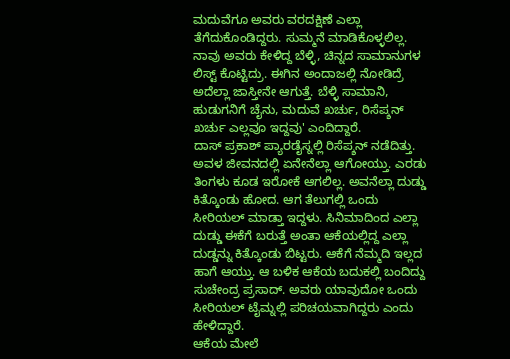ಮದುವೆಗೂ ಅವರು ವರದಕ್ಷಿಣೆ ಎಲ್ಲಾ ತೆಗೆದುಕೊಂಡಿದ್ದರು. ಸುಮ್ಮನೆ ಮಾಡಿಕೊಳ್ಳಲಿಲ್ಲ. ನಾವು ಅವರು ಕೇಳಿದ್ದ ಬೆಳ್ಳಿ, ಚಿನ್ನದ ಸಾಮಾನುಗಳ ಲಿಸ್ಟ್ ಕೊಟ್ಟಿದ್ರು. ಈಗಿನ ಅಂದಾಜಲ್ಲಿ ನೋಡಿದ್ರೆ ಅದೆಲ್ಲಾ ಜಾಸ್ತೀನೇ ಆಗುತ್ತೆ. ಬೆಳ್ಳಿ ಸಾಮಾನಿ, ಹುಡುಗನಿಗೆ ಚೈನು, ಮದುವೆ ಖರ್ಚು, ರಿಸೆಪ್ಶನ್ ಖರ್ಚು ಎಲ್ಲವೂ ಇದ್ದವು' ಎಂದಿದ್ದಾರೆ.
ದಾಸ್ ಪ್ರಕಾಶ್ ಪ್ಯಾರಡೈಸ್ನಲ್ಲಿ ರಿಸೆಪ್ಶನ್ ನಡೆದಿತ್ತು. ಅವಳ ಜೀವನದಲ್ಲಿ ಏನೇನೆಲ್ಲಾ ಆಗೋಯ್ತು. ಎರಡು ತಿಂಗಳು ಕೂಡ ಇರೋಕೆ ಆಗಲಿಲ್ಲ. ಅವನೆಲ್ಲಾ ದುಡ್ಡು ಕಿತ್ಕೊಂಡು ಹೋದ. ಆಗ ತೆಲುಗಲ್ಲಿ ಒಂದು ಸೀರಿಯಲ್ ಮಾಡ್ತಾ ಇದ್ದಳು. ಸಿನಿಮಾದಿಂದ ಎಲ್ಲಾ ದುಡ್ಡು ಈಕೆಗೆ ಬರುತ್ತೆ ಅಂತಾ ಆಕೆಯಲ್ಲಿದ್ದ ಎಲ್ಲಾ ದುಡ್ಡನ್ನು ಕಿತ್ಕೊಂಡು ಬಿಟ್ಟರು. ಆಕೆಗೆ ನೆಮ್ಮದಿ ಇಲ್ಲದ ಹಾಗೆ ಆಯ್ತು. ಆ ಬಳಿಕ ಆಕೆಯ ಬದುಕಲ್ಲಿ ಬಂದಿದ್ದು ಸುಚೇಂದ್ರ ಪ್ರಸಾದ್. ಅವರು ಯಾವುದೋ ಒಂದು ಸೀರಿಯಲ್ ಟೈಮ್ನಲ್ಲಿ ಪರಿಚಯವಾಗಿದ್ದರು ಎಂದು ಹೇಳಿದ್ದಾರೆ.
ಆಕೆಯ ಮೇಲೆ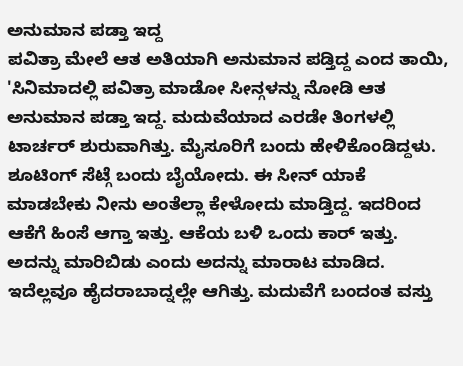ಅನುಮಾನ ಪಡ್ತಾ ಇದ್ದ
ಪವಿತ್ರಾ ಮೇಲೆ ಆತ ಅತಿಯಾಗಿ ಅನುಮಾನ ಪಡ್ತಿದ್ದ ಎಂದ ತಾಯಿ, 'ಸಿನಿಮಾದಲ್ಲಿ ಪವಿತ್ರಾ ಮಾಡೋ ಸೀನ್ಗಳನ್ನು ನೋಡಿ ಆತ ಅನುಮಾನ ಪಡ್ತಾ ಇದ್ದ. ಮದುವೆಯಾದ ಎರಡೇ ತಿಂಗಳಲ್ಲಿ ಟಾರ್ಚರ್ ಶುರುವಾಗಿತ್ತು. ಮೈಸೂರಿಗೆ ಬಂದು ಹೇಳಿಕೊಂಡಿದ್ದಳು. ಶೂಟಿಂಗ್ ಸೆಟ್ಗೆ ಬಂದು ಬೈಯೋದು. ಈ ಸೀನ್ ಯಾಕೆ ಮಾಡಬೇಕು ನೀನು ಅಂತೆಲ್ಲಾ ಕೇಳೋದು ಮಾಡ್ತಿದ್ದ. ಇದರಿಂದ ಆಕೆಗೆ ಹಿಂಸೆ ಆಗ್ತಾ ಇತ್ತು. ಆಕೆಯ ಬಳಿ ಒಂದು ಕಾರ್ ಇತ್ತು. ಅದನ್ನು ಮಾರಿಬಿಡು ಎಂದು ಅದನ್ನು ಮಾರಾಟ ಮಾಡಿದ. ಇದೆಲ್ಲವೂ ಹೈದರಾಬಾದ್ನಲ್ಲೇ ಆಗಿತ್ತು. ಮದುವೆಗೆ ಬಂದಂತ ವಸ್ತು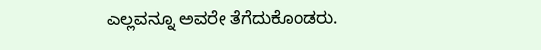ಎಲ್ಲವನ್ನೂ ಅವರೇ ತೆಗೆದುಕೊಂಡರು.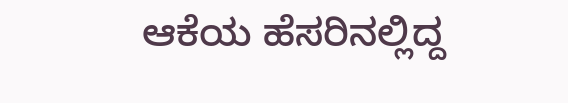ಆಕೆಯ ಹೆಸರಿನಲ್ಲಿದ್ದ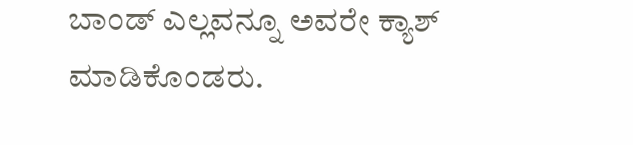ಬಾಂಡ್ ಎಲ್ಲವನ್ನೂ ಅವರೇ ಕ್ಯಾಶ್ ಮಾಡಿಕೊಂಡರು.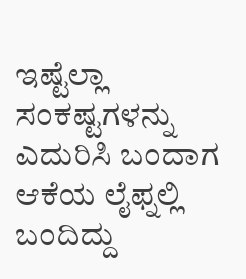ಇಷ್ಟೆಲ್ಲಾ ಸಂಕಷ್ಟಗಳನ್ನು ಎದುರಿಸಿ ಬಂದಾಗ ಆಕೆಯ ಲೈಫ್ನಲ್ಲಿ ಬಂದಿದ್ದು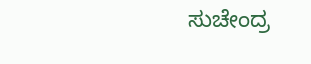ಸುಚೇಂದ್ರ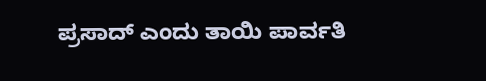ಪ್ರಸಾದ್ ಎಂದು ತಾಯಿ ಪಾರ್ವತಿ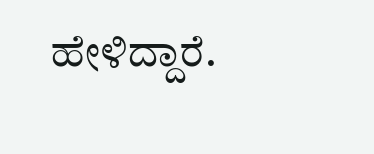ಹೇಳಿದ್ದಾರೆ.